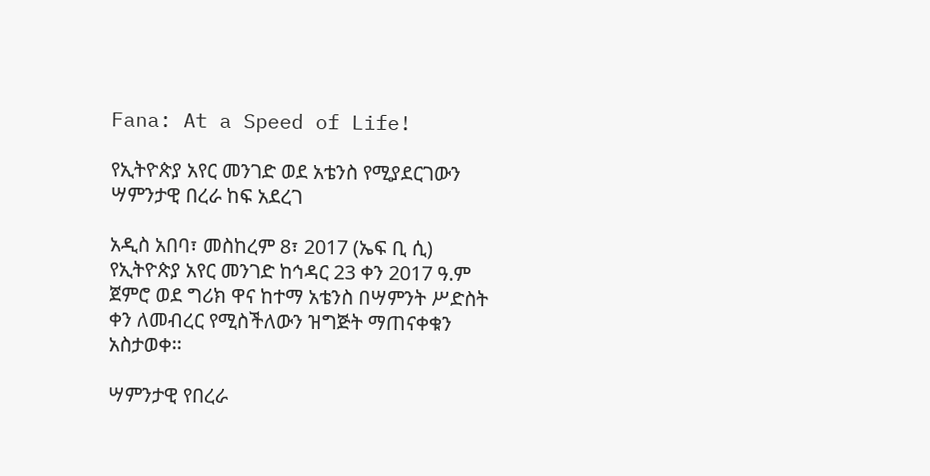Fana: At a Speed of Life!

የኢትዮጵያ አየር መንገድ ወደ አቴንስ የሚያደርገውን ሣምንታዊ በረራ ከፍ አደረገ

አዲስ አበባ፣ መስከረም 8፣ 2017 (ኤፍ ቢ ሲ) የኢትዮጵያ አየር መንገድ ከኅዳር 23 ቀን 2017 ዓ.ም ጀምሮ ወደ ግሪክ ዋና ከተማ አቴንስ በሣምንት ሥድስት ቀን ለመብረር የሚስችለውን ዝግጅት ማጠናቀቁን አስታወቀ፡፡

ሣምንታዊ የበረራ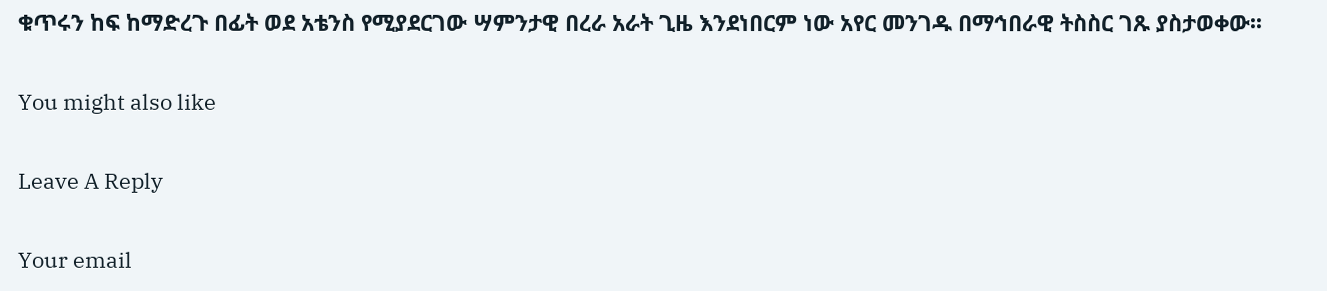ቁጥሩን ከፍ ከማድረጉ በፊት ወደ አቴንስ የሚያደርገው ሣምንታዊ በረራ አራት ጊዜ እንደነበርም ነው አየር መንገዱ በማኅበራዊ ትስስር ገጹ ያስታወቀው፡፡

You might also like

Leave A Reply

Your email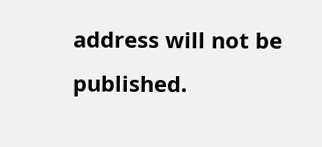address will not be published.